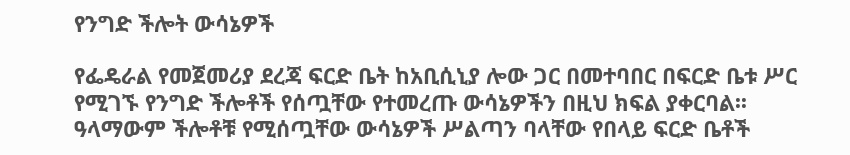የንግድ ችሎት ውሳኔዎች

የፌዴራል የመጀመሪያ ደረጃ ፍርድ ቤት ከአቢሲኒያ ሎው ጋር በመተባበር በፍርድ ቤቱ ሥር የሚገኙ የንግድ ችሎቶች የሰጧቸው የተመረጡ ውሳኔዎችን በዚህ ክፍል ያቀርባል፡፡ ዓላማውም ችሎቶቹ የሚሰጧቸው ውሳኔዎች ሥልጣን ባላቸው የበላይ ፍርድ ቤቶች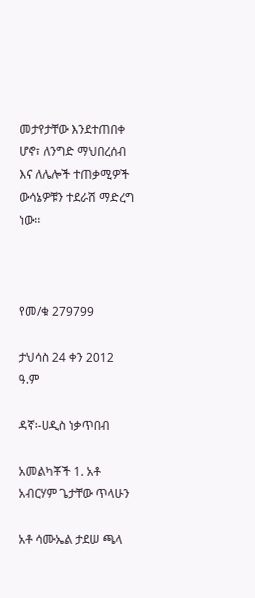መታየታቸው እንደተጠበቀ ሆኖ፣ ለንግድ ማህበረሰብ እና ለሌሎች ተጠቃሚዎች ውሳኔዎቹን ተደራሽ ማድረግ ነው፡፡



የመ/ቁ 279799

ታህሳስ 24 ቀን 2012 ዓ.ም

ዳኛ፡-ሀዲስ ነቃጥበብ

አመልካቾች 1. አቶ አብርሃም ጌታቸው ጥላሁን

አቶ ሳሙኤል ታደሠ ጫላ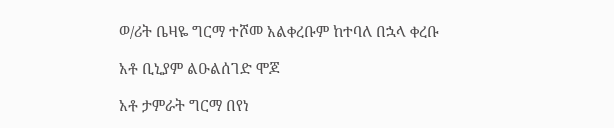ወ/ሪት ቤዛዬ ግርማ ተሾመ አልቀረቡም ከተባለ በኋላ ቀረቡ

አቶ ቢኒያም ልዑልሰገድ ሞጆ

አቶ ታምራት ግርማ በየነ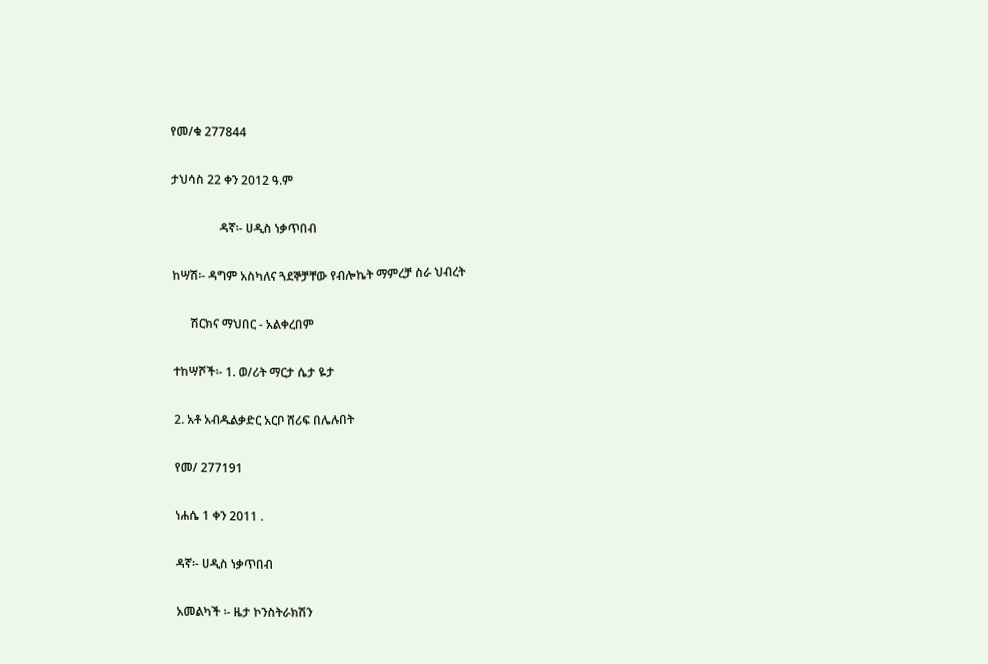የመ/ቁ 277844

ታህሳስ 22 ቀን 2012 ዓ.ም

                ዳኛ፡- ሀዲስ ነቃጥበብ

ከሣሽ፡- ዳግም አስካለና ጓደኞቻቸው የብሎኬት ማምረቻ ስራ ህብረት

      ሽርክና ማህበር - አልቀረበም

ተከሣሾች፡- 1. ወ/ሪት ማርታ ሴታ ዬታ

2. አቶ አብዱልቃድር አርቦ ሸሪፍ በሌሉበት

የመ/ 277191

ነሐሴ 1 ቀን 2011 .

ዳኛ፡- ሀዲስ ነቃጥበብ

አመልካች ፡- ዜታ ኮንስትራክሽን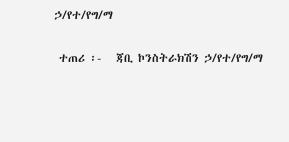ኃ/የተ/የግ/ማ

 ተጠሪ ፡-   ጃቢ ኮንስትራክሽን ኃ/የተ/የግ/ማ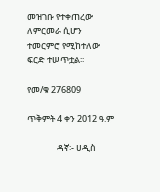መዝገቡ የተቀጠረው ለምርመራ ሲሆን ተመርምሮ የሚከተለው ፍርድ ተሠጥቷል፡፡

የመ/ቁ 276809

ጥቅምት 4 ቀን 2012 ዓ.ም

               ዳኛ፡- ሀዲስ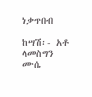ነቃጥበብ

ከሣሽ፡- አቶ ላመስግን ሙሴ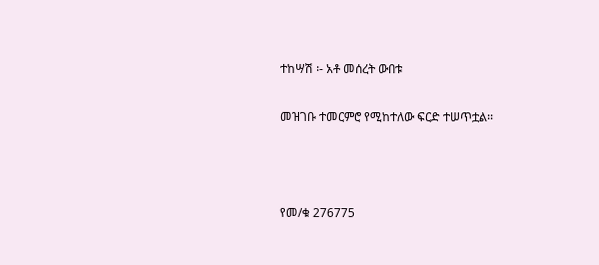ተከሣሽ ፡- አቶ መሰረት ውበቱ

መዝገቡ ተመርምሮ የሚከተለው ፍርድ ተሠጥቷል፡፡



የመ/ቁ 276775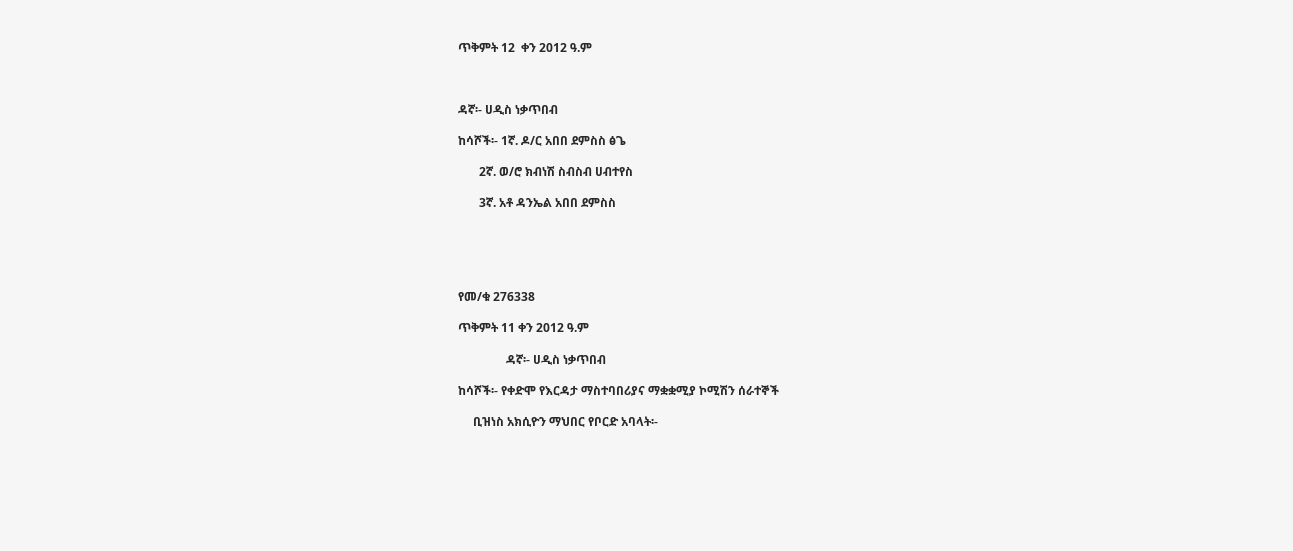ጥቅምት 12  ቀን 2012 ዓ.ም



ዳኛ፡- ሀዲስ ነቃጥበብ

ከሳሾች፡- 1ኛ. ዶ/ር አበበ ደምስስ ፅጌ

       2ኛ. ወ/ሮ ክብነሽ ስብስብ ሀብተየስ

       3ኛ. አቶ ዳንኤል አበበ ደምስስ





የመ/ቁ 276338

ጥቅምት 11 ቀን 2012 ዓ.ም

                ዳኛ፡- ሀዲስ ነቃጥበብ

ከሳሾች፡- የቀድሞ የእርዳታ ማስተባበሪያና ማቋቋሚያ ኮሚሽን ሰራተኞች

     ቢዝነስ አክሲዮን ማህበር የቦርድ አባላት፡-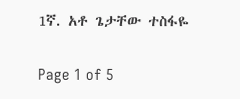1ኛ. አቶ ጌታቸው ተስፋዬ

Page 1 of 5